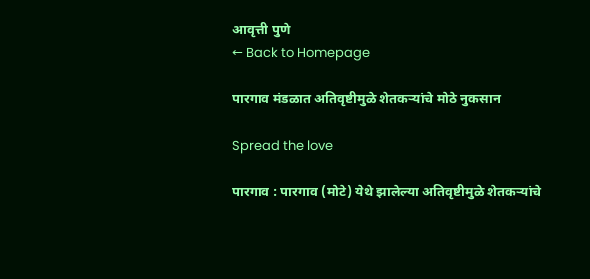आवृत्ती पुणे
← Back to Homepage

पारगाव मंडळात अतिवृष्टीमुळे शेतकऱ्यांचे मोठे नुकसान

Spread the love

पारगाव : पारगाव (मोटे) येथे झालेल्या अतिवृष्टीमुळे शेतकऱ्यांचे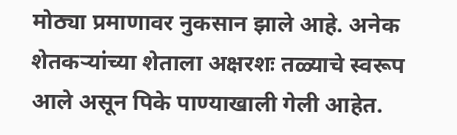मोठ्या प्रमाणावर नुकसान झाले आहे. अनेक शेतकऱ्यांच्या शेताला अक्षरशः तळ्याचे स्वरूप आले असून पिके पाण्याखाली गेली आहेत.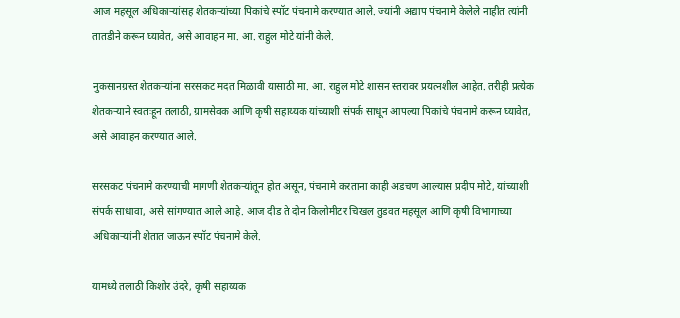आज महसूल अधिकाऱ्यांसह शेतकऱ्यांच्या पिकांचे स्पॉट पंचनामे करण्यात आले. ज्यांनी अद्याप पंचनामे केलेले नाहीत त्यांनी तातडीने करून घ्यावेत, असे आवाहन मा. आ. राहुल मोटे यांनी केले.

नुकसानग्रस्त शेतकऱ्यांना सरसकट मदत मिळावी यासाठी मा. आ. राहुल मोटे शासन स्तरावर प्रयत्नशील आहेत. तरीही प्रत्येक शेतकऱ्याने स्वतःहून तलाठी, ग्रामसेवक आणि कृषी सहाय्यक यांच्याशी संपर्क साधून आपल्या पिकांचे पंचनामे करून घ्यावेत, असे आवाहन करण्यात आले.

सरसकट पंचनामे करण्याची मागणी शेतकऱ्यांतून होत असून, पंचनामे करताना काही अडचण आल्यास प्रदीप मोटे, यांच्याशी संपर्क साधावा, असे सांगण्यात आले आहे. आज दीड ते दोन किलोमीटर चिखल तुडवत महसूल आणि कृषी विभागाच्या अधिकाऱ्यांनी शेतात जाऊन स्पॉट पंचनामे केले.

यामध्ये तलाठी किशोर उंदरे, कृषी सहाय्यक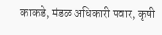काकडे, मंडळ अधिकारी पवार, कृषी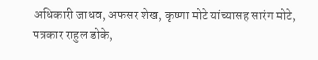अधिकारी जाधव, अफसर शेख, कृष्णा मोटे यांच्यासह सारंग मोटे, पत्रकार राहुल डोके,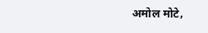अमोल मोटे,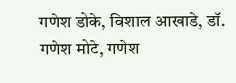गणेश डोके, विशाल आखाडे, डॉ. गणेश मोटे, गणेश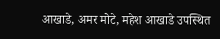आखाडे, अमर मोटे, महेश आखाडे उपस्थित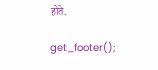होते.

get_footer();